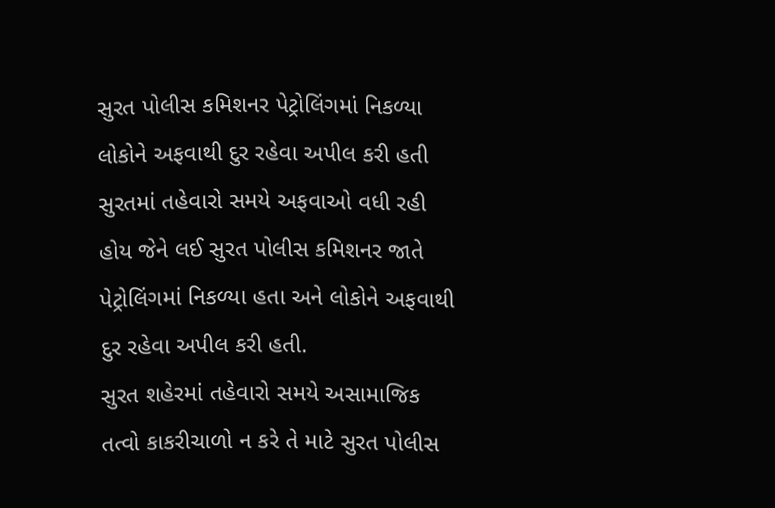સુરત પોલીસ કમિશનર પેટ્રોલિંગમાં નિકળ્યા
લોકોને અફવાથી દુર રહેવા અપીલ કરી હતી
સુરતમાં તહેવારો સમયે અફવાઓ વધી રહી હોય જેને લઈ સુરત પોલીસ કમિશનર જાતે પેટ્રોલિંગમાં નિકળ્યા હતા અને લોકોને અફવાથી દુર રહેવા અપીલ કરી હતી.
સુરત શહેરમાં તહેવારો સમયે અસામાજિક તત્વો કાકરીચાળો ન કરે તે માટે સુરત પોલીસ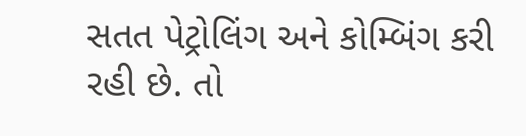સતત પેટ્રોલિંગ અને કોમ્બિંગ કરી રહી છે. તો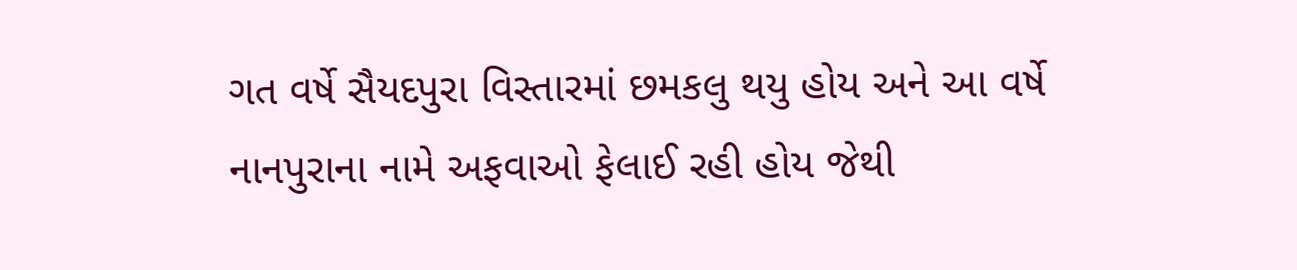ગત વર્ષે સૈયદપુરા વિસ્તારમાં છમકલુ થયુ હોય અને આ વર્ષે નાનપુરાના નામે અફવાઓ ફેલાઈ રહી હોય જેથી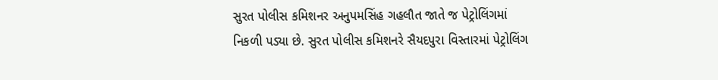સુરત પોલીસ કમિશનર અનુપમસિંહ ગહલૌત જાતે જ પેટ્રોલિંગમાં નિકળી પડ્યા છે. સુરત પોલીસ કમિશનરે સૈયદપુરા વિસ્તારમાં પેટ્રોલિંગ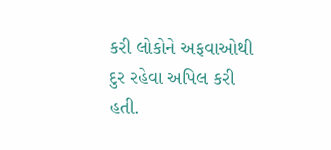કરી લોકોને અફવાઓથી દુર રહેવા અપિલ કરી હતી.